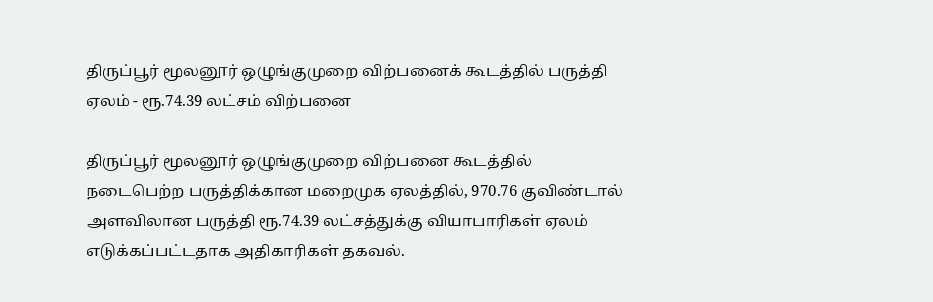திருப்பூர் மூலனூர் ஒழுங்குமுறை விற்பனைக் கூடத்தில் பருத்தி ஏலம் - ரூ.74.39 லட்சம் விற்பனை

திருப்பூர் மூலனூர் ஒழுங்குமுறை விற்பனை கூடத்தில் நடைபெற்ற பருத்திக்கான மறைமுக ஏலத்தில், 970.76 குவிண்டால் அளவிலான பருத்தி ரூ.74.39 லட்சத்துக்கு வியாபாரிகள் ஏலம் எடுக்கப்பட்டதாக அதிகாரிகள் தகவல்.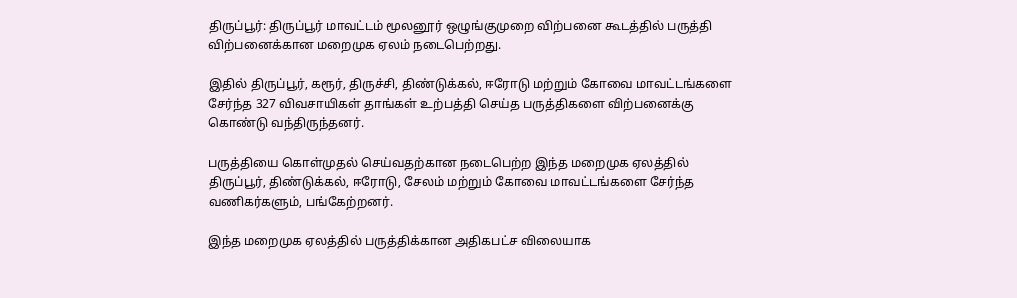திருப்பூர்: திருப்பூர் மாவட்டம் மூலனூர் ஒழுங்குமுறை விற்பனை கூடத்தில் பருத்தி விற்பனைக்கான மறைமுக ஏலம் நடைபெற்றது.

இதில் திருப்பூர், கரூர், திருச்சி, திண்டுக்கல், ஈரோடு மற்றும் கோவை மாவட்டங்களை சேர்ந்த 327 விவசாயிகள் தாங்கள் உற்பத்தி செய்த பருத்திகளை விற்பனைக்கு கொண்டு வந்திருந்தனர்.

பருத்தியை கொள்முதல் செய்வதற்கான நடைபெற்ற இந்த மறைமுக ஏலத்தில் திருப்பூர், திண்டுக்கல், ஈரோடு, சேலம் மற்றும் கோவை மாவட்டங்களை சேர்ந்த வணிகர்களும், பங்கேற்றனர்.

இந்த மறைமுக ஏலத்தில் பருத்திக்கான அதிகபட்ச விலையாக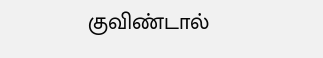குவிண்டால்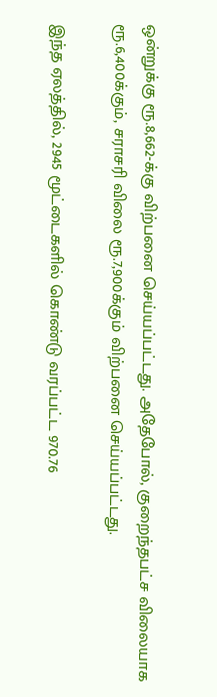ஒன்றுக்கு ரூ.8,662-க்கு விற்பனை செய்யப்பட்டது. அதேபோல், குறைந்தபட்ச விலையாக ரூ.6,400க்கும், சராசரி விலை ரூ.7,900க்கும் விற்பனை செய்யப்பட்டது.

இந்த ஏலத்தில், 2945 மூட்டைகளில் கொண்டு வரப்பட்ட 970.76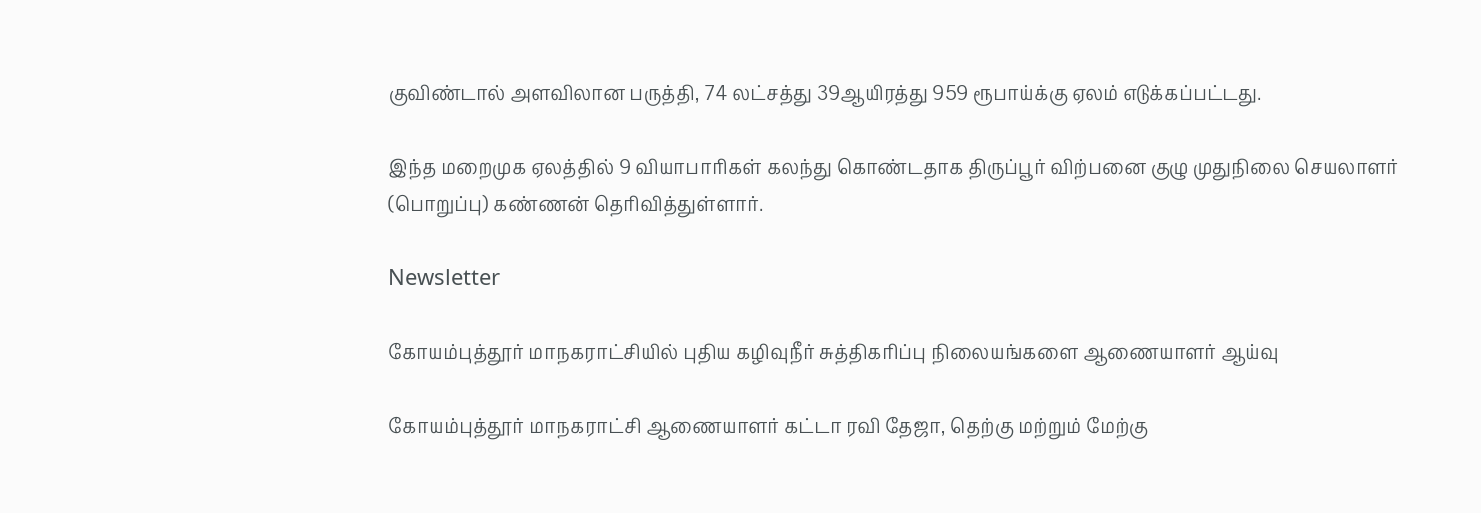குவிண்டால் அளவிலான பருத்தி, 74 லட்சத்து 39ஆயிரத்து 959 ரூபாய்க்கு ஏலம் எடுக்கப்பட்டது.

இந்த மறைமுக ஏலத்தில் 9 வியாபாரிகள் கலந்து கொண்டதாக திருப்பூர் விற்பனை குழு முதுநிலை செயலாளர் (பொறுப்பு) கண்ணன் தெரிவித்துள்ளார்.

Newsletter

கோயம்புத்தூர் மாநகராட்சியில் புதிய கழிவுநீர் சுத்திகரிப்பு நிலையங்களை ஆணையாளர் ஆய்வு

கோயம்புத்தூர் மாநகராட்சி ஆணையாளர் கட்டா ரவி தேஜா, தெற்கு மற்றும் மேற்கு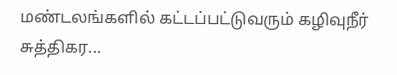மண்டலங்களில் கட்டப்பட்டுவரும் கழிவுநீர் சுத்திகர...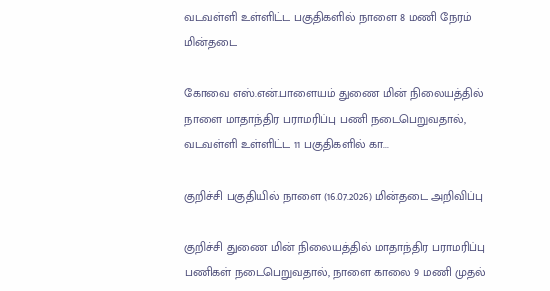வடவள்ளி உள்ளிட்ட பகுதிகளில் நாளை 8 மணி நேரம் மின்தடை

கோவை எஸ்.என்.பாளையம் துணை மின் நிலையத்தில் நாளை மாதாந்திர பராமரிப்பு பணி நடைபெறுவதால், வடவள்ளி உள்ளிட்ட 11 பகுதிகளில் கா...

குறிச்சி பகுதியில் நாளை (16.07.2026) மின்தடை அறிவிப்பு

குறிச்சி துணை மின் நிலையத்தில் மாதாந்திர பராமரிப்பு பணிகள் நடைபெறுவதால், நாளை காலை 9 மணி முதல்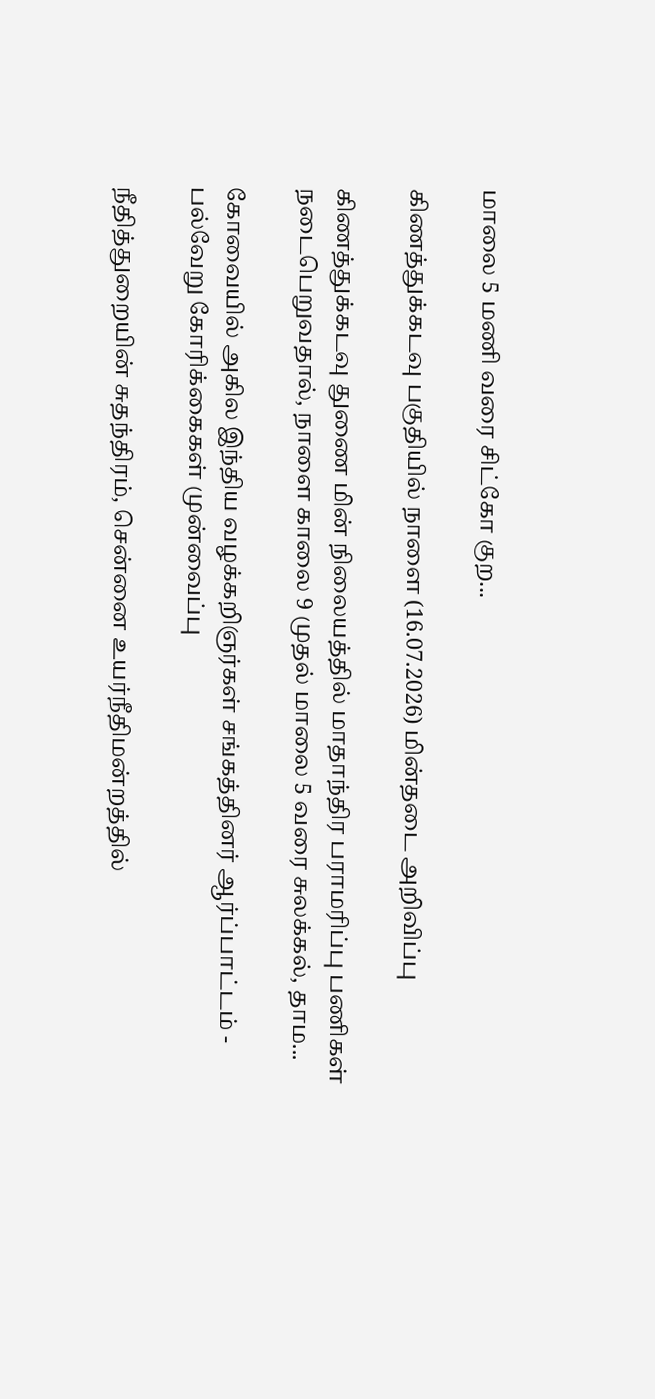மாலை 5 மணி வரை சிட்கோ குற...

கிணத்துக்கடவு பகுதியில் நாளை (16.07.2026) மின்தடை அறிவிப்பு

கிணத்துக்கடவு துணை மின் நிலையத்தில் மாதாந்திர பராமரிப்பு பணிகள் நடைபெறுவதால், நாளை காலை 9 முதல் மாலை 5 வரை சுலக்கல், தாம...

கோவையில் அகில இந்திய வழக்கறிஞர்கள் சங்கத்தினர் ஆர்ப்பாட்டம் - பல்வேறு கோரிக்கைகள் முன்வைப்பு

நீதித்துறையின் சுதந்திரம், சென்னை உயர்நீதிமன்றத்தில்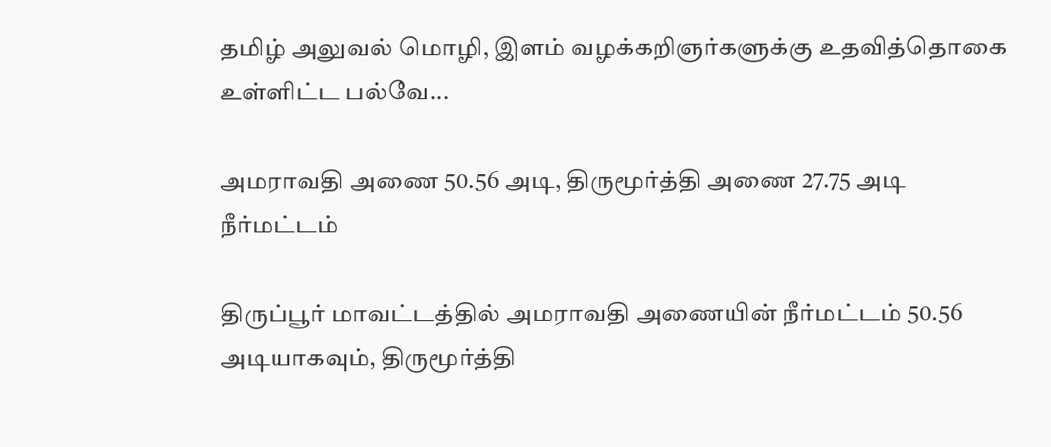தமிழ் அலுவல் மொழி, இளம் வழக்கறிஞர்களுக்கு உதவித்தொகை உள்ளிட்ட பல்வே...

அமராவதி அணை 50.56 அடி, திருமூர்த்தி அணை 27.75 அடி நீர்மட்டம்

திருப்பூர் மாவட்டத்தில் அமராவதி அணையின் நீர்மட்டம் 50.56 அடியாகவும், திருமூர்த்தி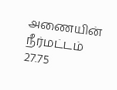அணையின் நீர்மட்டம் 27.75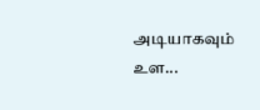அடியாகவும் உள...